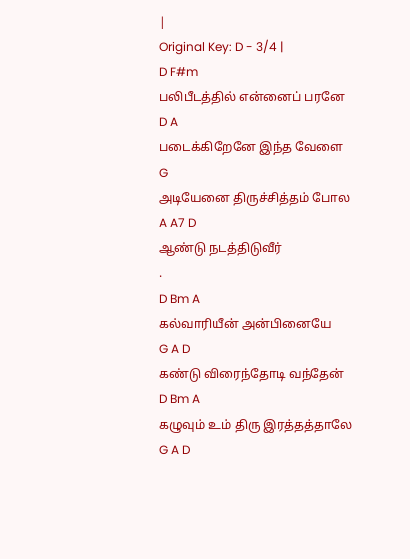|
Original Key: D - 3/4 |
D F#m
பலிபீடத்தில் என்னைப் பரனே
D A
படைக்கிறேனே இந்த வேளை
G
அடியேனை திருச்சித்தம் போல
A A7 D
ஆண்டு நடத்திடுவீர்
.
D Bm A
கல்வாரியீன் அன்பினையே
G A D
கண்டு விரைந்தோடி வந்தேன்
D Bm A
கழுவும் உம் திரு இரத்தத்தாலே
G A D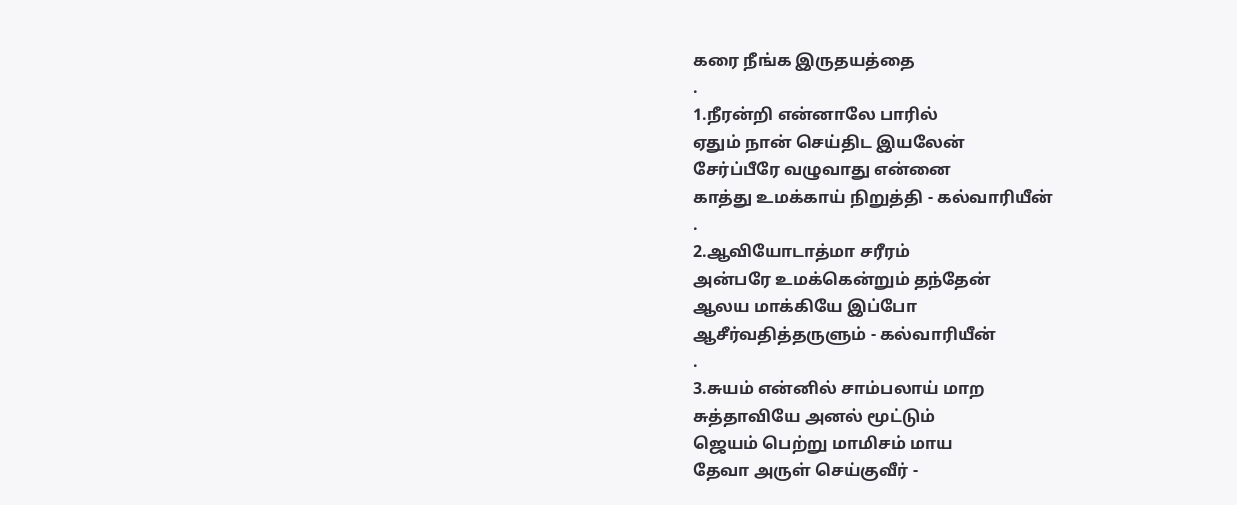கரை நீங்க இருதயத்தை
.
1.நீரன்றி என்னாலே பாரில்
ஏதும் நான் செய்திட இயலேன்
சேர்ப்பீரே வழுவாது என்னை
காத்து உமக்காய் நிறுத்தி - கல்வாரியீன்
.
2.ஆவியோடாத்மா சரீரம்
அன்பரே உமக்கென்றும் தந்தேன்
ஆலய மாக்கியே இப்போ
ஆசீர்வதித்தருளும் - கல்வாரியீன்
.
3.சுயம் என்னில் சாம்பலாய் மாற
சுத்தாவியே அனல் மூட்டும்
ஜெயம் பெற்று மாமிசம் மாய
தேவா அருள் செய்குவீர் -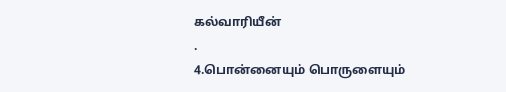கல்வாரியீன்
.
4.பொன்னையும் பொருளையும்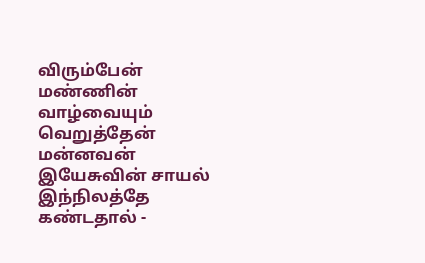விரும்பேன்
மண்ணின் வாழ்வையும் வெறுத்தேன்
மன்னவன் இயேசுவின் சாயல்
இந்நிலத்தே கண்டதால் -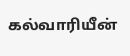கல்வாரியீன்